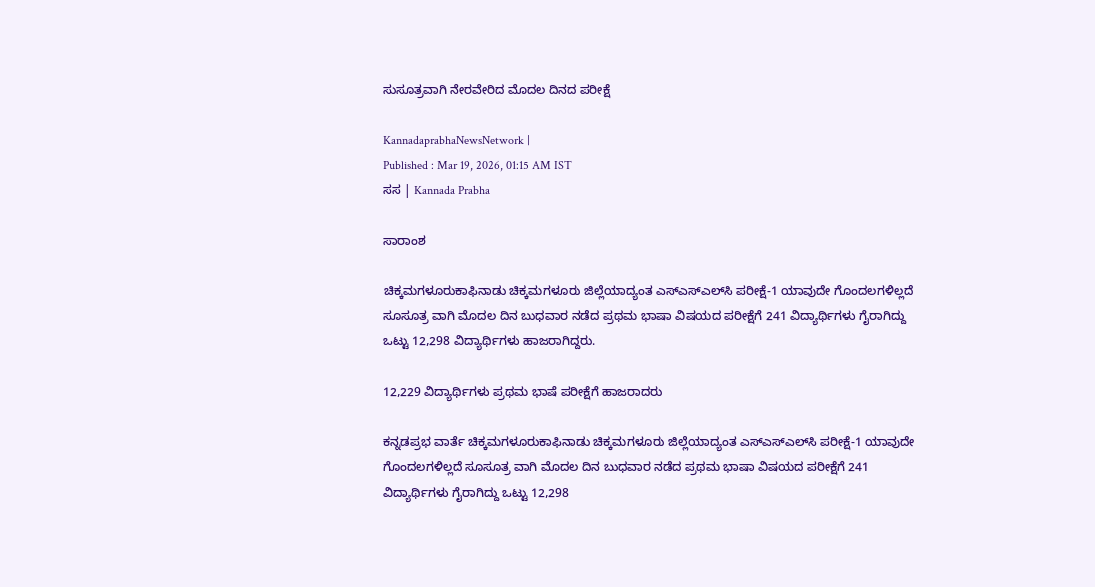ಸುಸೂತ್ರವಾಗಿ ನೇರವೇರಿದ ಮೊದಲ ದಿನದ ಪರೀಕ್ಷೆ

KannadaprabhaNewsNetwork |
Published : Mar 19, 2026, 01:15 AM IST
ಸಸ | Kannada Prabha

ಸಾರಾಂಶ

ಚಿಕ್ಕಮಗಳೂರುಕಾಫಿನಾಡು ಚಿಕ್ಕಮಗಳೂರು ಜಿಲ್ಲೆಯಾದ್ಯಂತ ಎಸ್‌ಎಸ್‌ಎಲ್‌ಸಿ ಪರೀಕ್ಷೆ-1 ಯಾವುದೇ ಗೊಂದಲಗಳಿಲ್ಲದೆ ಸೂಸೂತ್ರ ವಾಗಿ ಮೊದಲ ದಿನ ಬುಧವಾರ ನಡೆದ ಪ್ರಥಮ ಭಾಷಾ ವಿಷಯದ ಪರೀಕ್ಷೆಗೆ 241 ವಿದ್ಯಾರ್ಥಿಗಳು ಗೈರಾಗಿದ್ದು ಒಟ್ಟು 12,298 ವಿದ್ಯಾರ್ಥಿಗಳು ಹಾಜರಾಗಿದ್ದರು.

12,229 ವಿದ್ಯಾರ್ಥಿಗಳು ಪ್ರಥಮ ಭಾಷೆ ಪರೀಕ್ಷೆಗೆ ಹಾಜರಾದರು

ಕನ್ನಡಪ್ರಭ ವಾರ್ತೆ ಚಿಕ್ಕಮಗಳೂರುಕಾಫಿನಾಡು ಚಿಕ್ಕಮಗಳೂರು ಜಿಲ್ಲೆಯಾದ್ಯಂತ ಎಸ್‌ಎಸ್‌ಎಲ್‌ಸಿ ಪರೀಕ್ಷೆ-1 ಯಾವುದೇ ಗೊಂದಲಗಳಿಲ್ಲದೆ ಸೂಸೂತ್ರ ವಾಗಿ ಮೊದಲ ದಿನ ಬುಧವಾರ ನಡೆದ ಪ್ರಥಮ ಭಾಷಾ ವಿಷಯದ ಪರೀಕ್ಷೆಗೆ 241 ವಿದ್ಯಾರ್ಥಿಗಳು ಗೈರಾಗಿದ್ದು ಒಟ್ಟು 12,298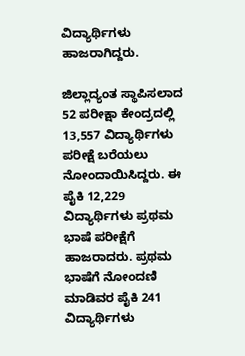ವಿದ್ಯಾರ್ಥಿಗಳು ಹಾಜರಾಗಿದ್ದರು.

ಜಿಲ್ಲಾದ್ಯಂತ ಸ್ಥಾಪಿಸಲಾದ 52 ಪರೀಕ್ಷಾ ಕೇಂದ್ರದಲ್ಲಿ 13,557 ವಿದ್ಯಾರ್ಥಿಗಳು ಪರೀಕ್ಷೆ ಬರೆಯಲು ನೋಂದಾಯಿಸಿದ್ದರು. ಈ ಪೈಕಿ 12,229 ವಿದ್ಯಾರ್ಥಿಗಳು ಪ್ರಥಮ ಭಾಷೆ ಪರೀಕ್ಷೆಗೆ ಹಾಜರಾದರು. ಪ್ರಥಮ ಭಾಷೆಗೆ ನೋಂದಣಿ ಮಾಡಿವರ ಪೈಕಿ 241 ವಿದ್ಯಾರ್ಥಿಗಳು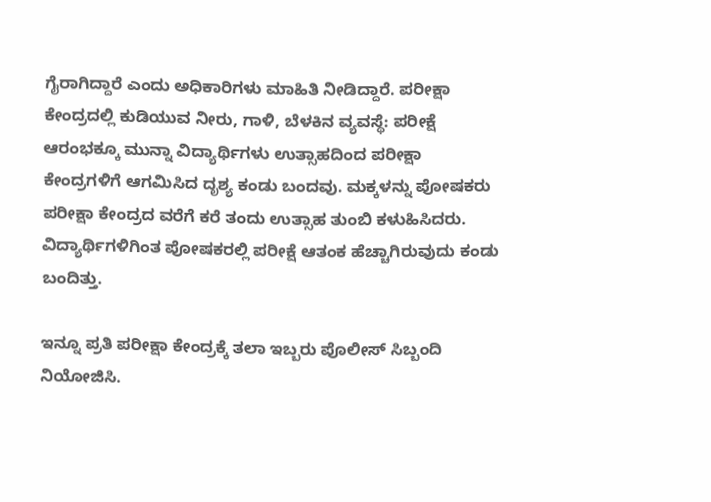ಗೈರಾಗಿದ್ದಾರೆ ಎಂದು ಅಧಿಕಾರಿಗಳು ಮಾಹಿತಿ ನೀಡಿದ್ದಾರೆ. ಪರೀಕ್ಷಾ ಕೇಂದ್ರದಲ್ಲಿ ಕುಡಿಯುವ ನೀರು, ಗಾಳಿ, ಬೆಳಕಿನ ವ್ಯವಸ್ಥೆ: ಪರೀಕ್ಷೆ ಆರಂಭಕ್ಕೂ ಮುನ್ನಾ ವಿದ್ಯಾರ್ಥಿಗಳು ಉತ್ಸಾಹದಿಂದ ಪರೀಕ್ಷಾ ಕೇಂದ್ರಗಳಿಗೆ ಆಗಮಿಸಿದ ದೃಶ್ಯ ಕಂಡು ಬಂದವು. ಮಕ್ಕಳನ್ನು ಪೋಷಕರು ಪರೀಕ್ಷಾ ಕೇಂದ್ರದ ವರೆಗೆ ಕರೆ ತಂದು ಉತ್ಸಾಹ ತುಂಬಿ ಕಳುಹಿಸಿದರು. ವಿದ್ಯಾರ್ಥಿಗಳಿಗಿಂತ ಪೋಷಕರಲ್ಲಿ ಪರೀಕ್ಷೆ ಆತಂಕ ಹೆಚ್ಚಾಗಿರುವುದು ಕಂಡು ಬಂದಿತ್ತು.

ಇನ್ನೂ ಪ್ರತಿ ಪರೀಕ್ಷಾ ಕೇಂದ್ರಕ್ಕೆ ತಲಾ ಇಬ್ಬರು ಪೊಲೀಸ್‌ ಸಿಬ್ಬಂದಿ ನಿಯೋಜಿಸಿ.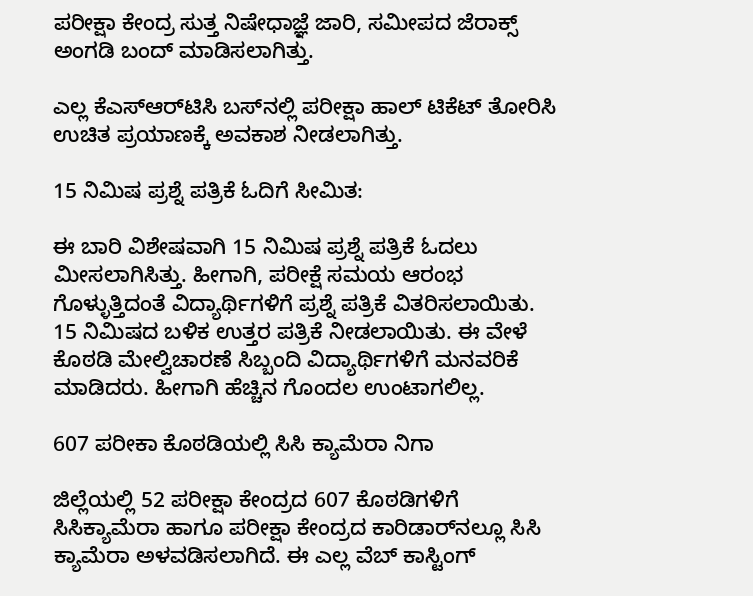ಪರೀಕ್ಷಾ ಕೇಂದ್ರ ಸುತ್ತ ನಿಷೇಧಾಜ್ಞೆ ಜಾರಿ, ಸಮೀಪದ ಜೆರಾಕ್ಸ್‌ ಅಂಗಡಿ ಬಂದ್‌ ಮಾಡಿಸಲಾಗಿತ್ತು.

ಎಲ್ಲ ಕೆಎಸ್‌ಆರ್‌ಟಿಸಿ ಬಸ್‌ನಲ್ಲಿ ಪರೀಕ್ಷಾ ಹಾಲ್‌ ಟಿಕೆಟ್‌ ತೋರಿಸಿ ಉಚಿತ ಪ್ರಯಾಣಕ್ಕೆ ಅವಕಾಶ ನೀಡಲಾಗಿತ್ತು.

15 ನಿಮಿಷ ಪ್ರಶ್ನೆ ಪತ್ರಿಕೆ ಓದಿಗೆ ಸೀಮಿತ:

ಈ ಬಾರಿ ವಿಶೇಷವಾಗಿ 15 ನಿಮಿಷ ಪ್ರಶ್ನೆ ಪತ್ರಿಕೆ ಓದಲು ಮೀಸಲಾಗಿಸಿತ್ತು. ಹೀಗಾಗಿ, ಪರೀಕ್ಷೆ ಸಮಯ ಆರಂಭ ಗೊಳ್ಳುತ್ತಿದಂತೆ ವಿದ್ಯಾರ್ಥಿಗಳಿಗೆ ಪ್ರಶ್ನೆ ಪತ್ರಿಕೆ ವಿತರಿಸಲಾಯಿತು. 15 ನಿಮಿಷದ ಬಳಿಕ ಉತ್ತರ ಪತ್ರಿಕೆ ನೀಡಲಾಯಿತು. ಈ ವೇಳೆ ಕೊಠಡಿ ಮೇಲ್ವಿಚಾರಣೆ ಸಿಬ್ಬಂದಿ ವಿದ್ಯಾರ್ಥಿಗಳಿಗೆ ಮನವರಿಕೆ ಮಾಡಿದರು. ಹೀಗಾಗಿ ಹೆಚ್ಚಿನ ಗೊಂದಲ ಉಂಟಾಗಲಿಲ್ಲ.

607 ಪರೀಕಾ ಕೊಠಡಿಯಲ್ಲಿ ಸಿಸಿ ಕ್ಯಾಮೆರಾ ನಿಗಾ

ಜಿಲ್ಲೆಯಲ್ಲಿ 52 ಪರೀಕ್ಷಾ ಕೇಂದ್ರದ 607 ಕೊಠಡಿಗಳಿಗೆ ಸಿಸಿಕ್ಯಾಮೆರಾ ಹಾಗೂ ಪರೀಕ್ಷಾ ಕೇಂದ್ರದ ಕಾರಿಡಾರ್‌ನಲ್ಲೂ ಸಿಸಿ ಕ್ಯಾಮೆರಾ ಅಳವಡಿಸಲಾಗಿದೆ. ಈ ಎಲ್ಲ ವೆಬ್‌ ಕಾಸ್ಟಿಂಗ್‌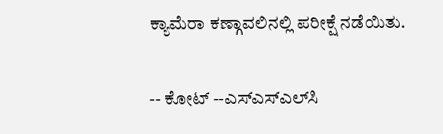ಕ್ಯಾಮೆರಾ ಕಣ್ಗಾವಲಿನಲ್ಲಿ ಪರೀಕ್ಷೆ ನಡೆಯಿತು.

-- ಕೋಟ್‌ --ಎಸ್‌ಎಸ್‌ಎಲ್‌ಸಿ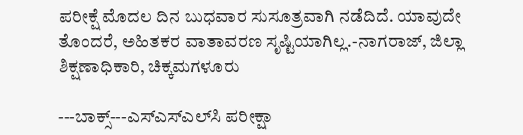ಪರೀಕ್ಷೆ ಮೊದಲ ದಿನ ಬುಧವಾರ ಸುಸೂತ್ರವಾಗಿ ನಡೆದಿದೆ. ಯಾವುದೇ ತೊಂದರೆ, ಅಹಿತಕರ ವಾತಾವರಣ ಸೃಷ್ಟಿಯಾಗಿಲ್ಲ.-ನಾಗರಾಜ್‌, ಜಿಲ್ಲಾ ಶಿಕ್ಷಣಾಧಿಕಾರಿ, ಚಿಕ್ಕಮಗಳೂರು

---ಬಾಕ್ಸ್‌---ಎಸ್‌ಎಸ್‌ಎಲ್‌ಸಿ ಪರೀಕ್ಷಾ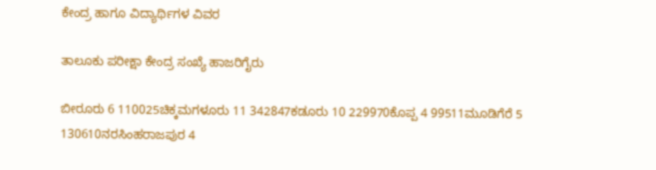ಕೇಂದ್ರ ಹಾಗೂ ವಿದ್ಯಾರ್ಥಿಗಳ ವಿವರ

ತಾಲೂಕು ಪರೀಕ್ಷಾ ಕೇಂದ್ರ ಸಂಖ್ಯೆ ಹಾಜರಿಗೈರು

ಬೀರೂರು 6 110025ಚಿಕ್ಕಮಗಳೂರು 11 342847ಕಡೂರು 10 229970ಕೊಪ್ಪ 4 99511ಮೂಡಿಗೆರೆ 5 130610ನರಸಿಂಹರಾಜಪುರ 4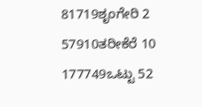81719ಶೃಂಗೇರಿ 2 57910ತರೀಕೆರೆ 10 177749ಒಟ್ಟು 52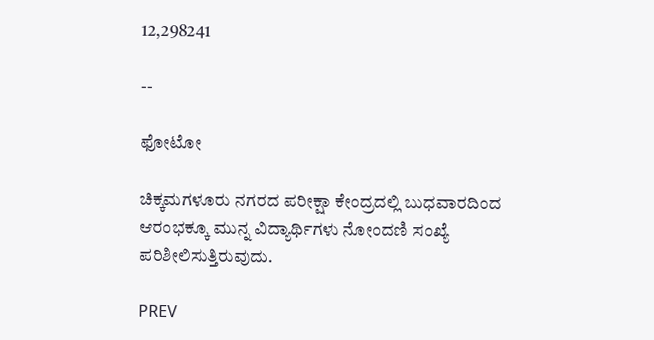12,298241

--

ಫೋಟೋ

ಚಿಕ್ಕಮಗಳೂರು ನಗರದ ಪರೀಕ್ಷಾ ಕೇಂದ್ರದಲ್ಲಿ ಬುಧವಾರದಿಂದ ಆರಂಭಕ್ಕೂ ಮುನ್ನ ವಿದ್ಯಾರ್ಥಿಗಳು ನೋಂದಣಿ ಸಂಖ್ಯೆ ಪರಿಶೀಲಿಸುತ್ತಿರುವುದು.

PREV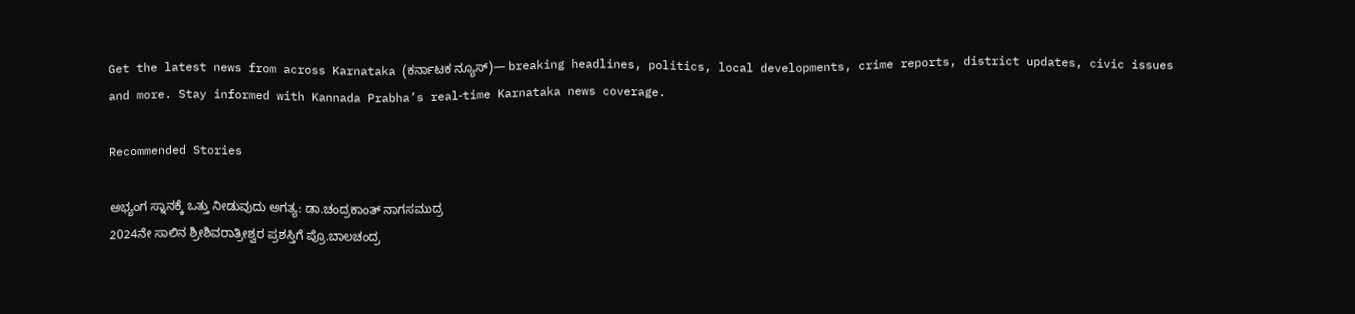Get the latest news from across Karnataka (ಕರ್ನಾಟಕ ನ್ಯೂಸ್)— breaking headlines, politics, local developments, crime reports, district updates, civic issues and more. Stay informed with Kannada Prabha’s real‑time Karnataka news coverage.

Recommended Stories

ಅಭ್ಯಂಗ ಸ್ನಾನಕ್ಕೆ ಒತ್ತು ನೀಡುವುದು ಅಗತ್ಯ: ಡಾ.ಚಂದ್ರಕಾಂತ್ ನಾಗಸಮುದ್ರ
2024ನೇ ಸಾಲಿನ ಶ್ರೀಶಿವರಾತ್ರೀಶ್ವರ ಪ್ರಶಸ್ತಿಗೆ ಪ್ರೊ.ಬಾಲಚಂದ್ರ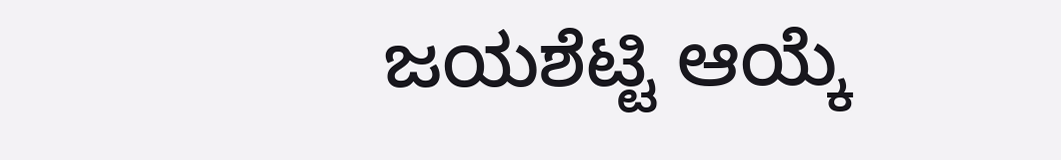ಜಯಶೆಟ್ಟಿ ಆಯ್ಕೆ